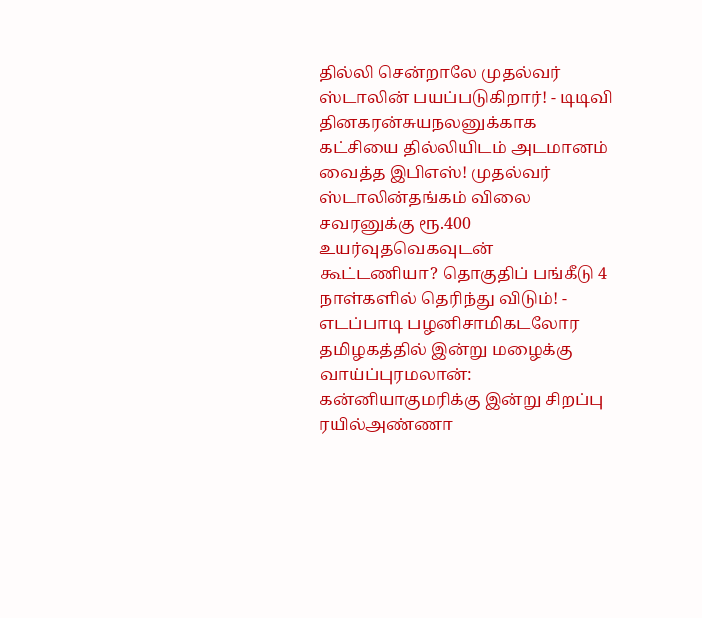தில்லி சென்றாலே முதல்வர் ஸ்டாலின் பயப்படுகிறார்! - டிடிவி தினகரன்சுயநலனுக்காக கட்சியை தில்லியிடம் அடமானம் வைத்த இபிஎஸ்! முதல்வர் ஸ்டாலின்தங்கம் விலை சவரனுக்கு ரூ.400 உயர்வுதவெகவுடன் கூட்டணியா? தொகுதிப் பங்கீடு 4 நாள்களில் தெரிந்து விடும்! - எடப்பாடி பழனிசாமிகடலோர தமிழகத்தில் இன்று மழைக்கு வாய்ப்புரமலான்: கன்னியாகுமரிக்கு இன்று சிறப்பு ரயில்அண்ணா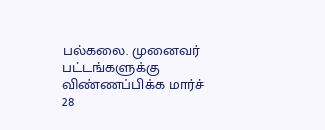பல்கலை. முனைவர் பட்டங்களுக்கு விண்ணப்பிக்க மார்ச் 28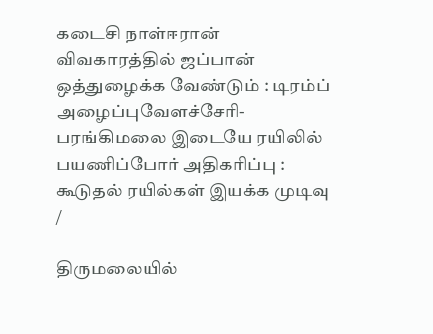கடைசி நாள்ஈரான் விவகாரத்தில் ஜப்பான் ஒத்துழைக்க வேண்டும் : டிரம்ப் அழைப்புவேளச்சேரி-பரங்கிமலை இடையே ரயிலில் பயணிப்போர் அதிகரிப்பு : கூடுதல் ரயில்கள் இயக்க முடிவு
/

திருமலையில்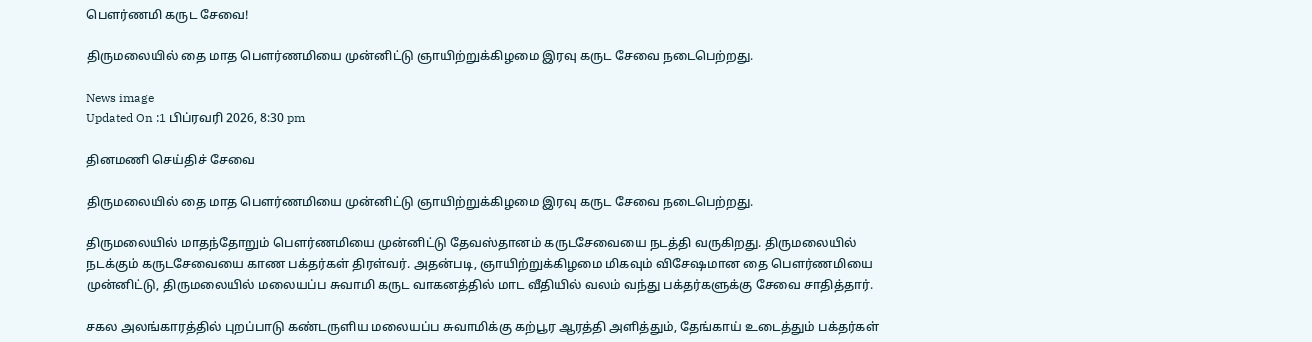பௌர்ணமி கருட சேவை!

திருமலையில் தை மாத பெளர்ணமியை முன்னிட்டு ஞாயிற்றுக்கிழமை இரவு கருட சேவை நடைபெற்றது.

News image
Updated On :1 பிப்ரவரி 2026, 8:30 pm

தினமணி செய்திச் சேவை

திருமலையில் தை மாத பெளர்ணமியை முன்னிட்டு ஞாயிற்றுக்கிழமை இரவு கருட சேவை நடைபெற்றது.

திருமலையில் மாதந்தோறும் பெளர்ணமியை முன்னிட்டு தேவஸ்தானம் கருடசேவையை நடத்தி வருகிறது. திருமலையில் நடக்கும் கருடசேவையை காண பக்தர்கள் திரள்வர். அதன்படி, ஞாயிற்றுக்கிழமை மிகவும் விசேஷமான தை பெளர்ணமியை முன்னிட்டு, திருமலையில் மலையப்ப சுவாமி கருட வாகனத்தில் மாட வீதியில் வலம் வந்து பக்தர்களுக்கு சேவை சாதித்தார்.

சகல அலங்காரத்தில் புறப்பாடு கண்டருளிய மலையப்ப சுவாமிக்கு கற்பூர ஆரத்தி அளித்தும், தேங்காய் உடைத்தும் பக்தர்கள்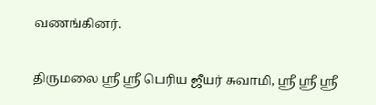வணங்கினர்.

திருமலை ஸ்ரீ ஸ்ரீ பெரிய ஜீயர் சுவாமி, ஸ்ரீ ஸ்ரீ ஸ்ரீ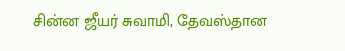சின்ன ஜீயர் சுவாமி, தேவஸ்தான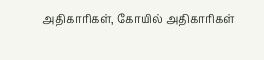அதிகாரிகள், கோயில் அதிகாரிகள்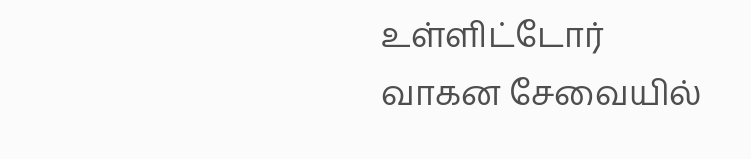உள்ளிட்டோர் வாகன சேவையில்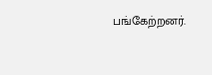பங்கேற்றனர்.